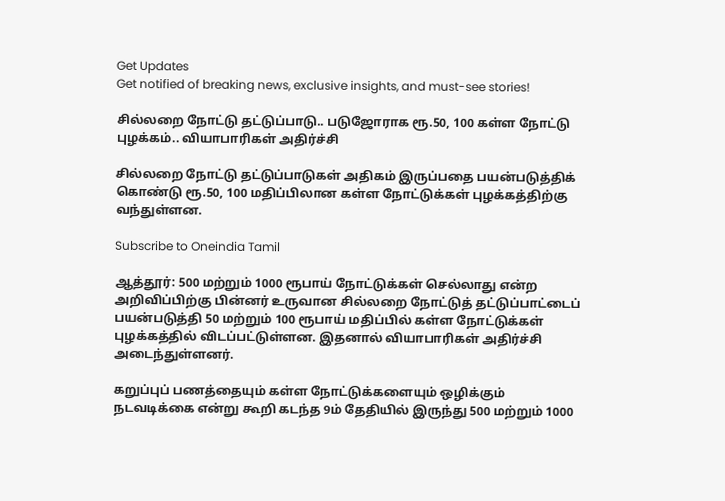Get Updates
Get notified of breaking news, exclusive insights, and must-see stories!

சில்லறை நோட்டு தட்டுப்பாடு.. படுஜோராக ரூ.50, 100 கள்ள நோட்டு புழக்கம்.. வியாபாரிகள் அதிர்ச்சி

சில்லறை நோட்டு தட்டுப்பாடுகள் அதிகம் இருப்பதை பயன்படுத்திக் கொண்டு ரூ.50, 100 மதிப்பிலான கள்ள நோட்டுக்கள் புழக்கத்திற்கு வந்துள்ளன.

Subscribe to Oneindia Tamil

ஆத்தூர்: 500 மற்றும் 1000 ரூபாய் நோட்டுக்கள் செல்லாது என்ற அறிவிப்பிற்கு பின்னர் உருவான சில்லறை நோட்டுத் தட்டுப்பாட்டைப் பயன்படுத்தி 50 மற்றும் 100 ரூபாய் மதிப்பில் கள்ள நோட்டுக்கள் புழக்கத்தில் விடப்பட்டுள்ளன. இதனால் வியாபாரிகள் அதிர்ச்சி அடைந்துள்ளனர்.

கறுப்புப் பணத்தையும் கள்ள நோட்டுக்களையும் ஒழிக்கும் நடவடிக்கை என்று கூறி கடந்த 9ம் தேதியில் இருந்து 500 மற்றும் 1000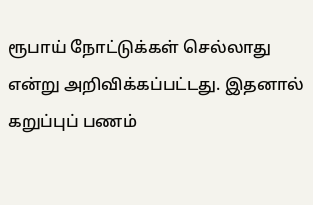ரூபாய் நோட்டுக்கள் செல்லாது என்று அறிவிக்கப்பட்டது. இதனால் கறுப்புப் பணம்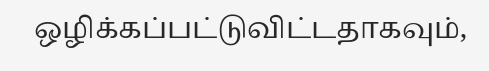ஒழிக்கப்பட்டுவிட்டதாகவும்,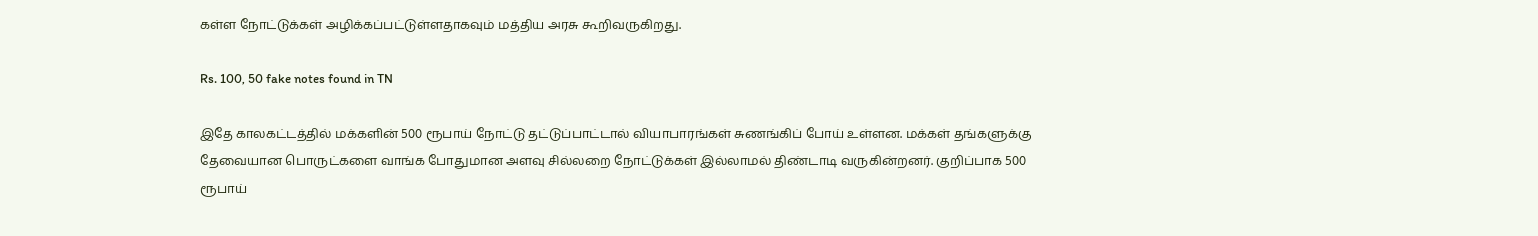கள்ள நோட்டுக்கள் அழிக்கப்பட்டுள்ளதாகவும் மத்திய அரசு கூறிவருகிறது.

Rs. 100, 50 fake notes found in TN

இதே காலகட்டத்தில் மக்களின் 500 ரூபாய் நோட்டு தட்டுப்பாட்டால் வியாபாரங்கள் சுணங்கிப் போய் உள்ளன. மக்கள் தங்களுக்கு தேவையான பொருட்களை வாங்க போதுமான அளவு சில்லறை நோட்டுக்கள் இல்லாமல் திண்டாடி வருகின்றனர். குறிப்பாக 500 ரூபாய்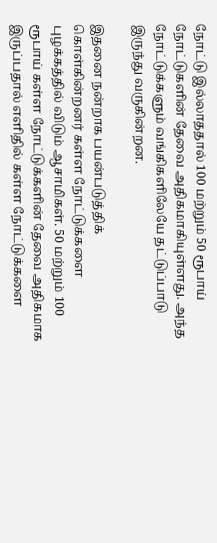நோட்டு இல்லாததால் 100 மற்றும் 50 ரூபாய் நோட்டுகளின் தேவை அதிகமாகியுள்ளது. அந்த நோட்டுக்களும் வங்கிகளிலேயே தட்டுப்பாடு இருந்து வருகின்றன.

இதனை நன்றாக பயன்படுத்திக் கொள்கின்றனர் கள்ள நோட்டுக்களை புழக்கத்தில் விடும் ஆசாமிகள். 50 மற்றும் 100 ரூபாய் கள்ள நோட்டுக்களின் தேவை அதிகமாக இருப்பதால் எளிதில் கள்ள நோட்டுக்களை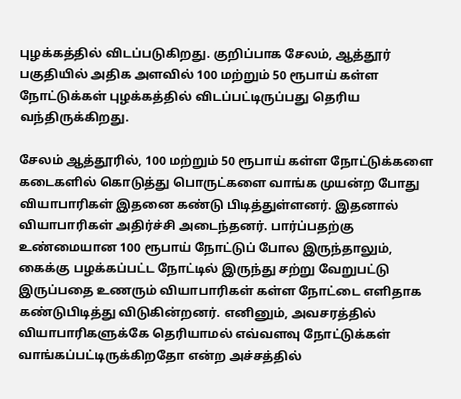புழக்கத்தில் விடப்படுகிறது. குறிப்பாக சேலம், ஆத்தூர் பகுதியில் அதிக அளவில் 100 மற்றும் 50 ரூபாய் கள்ள நோட்டுக்கள் புழக்கத்தில் விடப்பட்டிருப்பது தெரிய வந்திருக்கிறது.

சேலம் ஆத்தூரில், 100 மற்றும் 50 ரூபாய் கள்ள நோட்டுக்களை கடைகளில் கொடுத்து பொருட்களை வாங்க முயன்ற போது வியாபாரிகள் இதனை கண்டு பிடித்துள்ளனர். இதனால் வியாபாரிகள் அதிர்ச்சி அடைந்தனர். பார்ப்பதற்கு உண்மையான 100 ரூபாய் நோட்டுப் போல இருந்தாலும், கைக்கு பழக்கப்பட்ட நோட்டில் இருந்து சற்று வேறுபட்டு இருப்பதை உணரும் வியாபாரிகள் கள்ள நோட்டை எளிதாக கண்டுபிடித்து விடுகின்றனர். எனினும், அவசரத்தில் வியாபாரிகளுக்கே தெரியாமல் எவ்வளவு நோட்டுக்கள் வாங்கப்பட்டிருக்கிறதோ என்ற அச்சத்தில்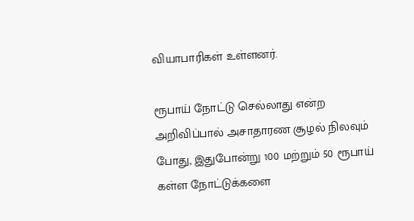வியாபாரிகள் உள்ளனர்.

ரூபாய் நோட்டு செல்லாது என்ற அறிவிப்பால் அசாதாரண சூழல் நிலவும் போது, இதுபோன்று 100 மற்றும் 50 ரூபாய் கள்ள நோட்டுக்களை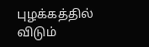புழக்கத்தில் விடும்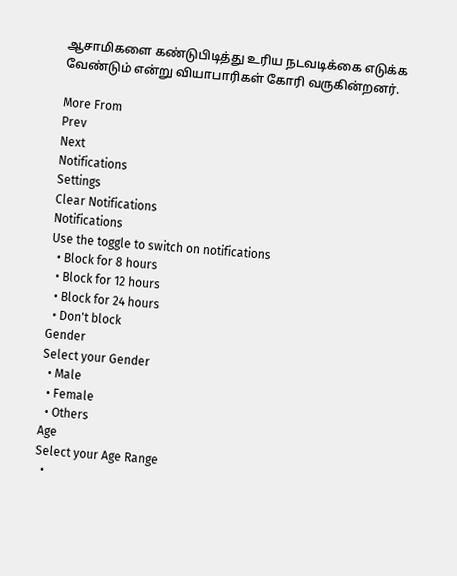ஆசாமிகளை கண்டுபிடித்து உரிய நடவடிக்கை எடுக்க வேண்டும் என்று வியாபாரிகள் கோரி வருகின்றனர்.

More From
Prev
Next
Notifications
Settings
Clear Notifications
Notifications
Use the toggle to switch on notifications
  • Block for 8 hours
  • Block for 12 hours
  • Block for 24 hours
  • Don't block
Gender
Select your Gender
  • Male
  • Female
  • Others
Age
Select your Age Range
  •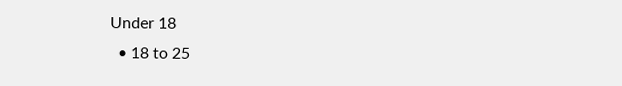Under 18
  • 18 to 25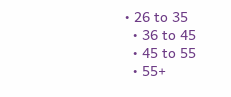• 26 to 35
  • 36 to 45
  • 45 to 55
  • 55+